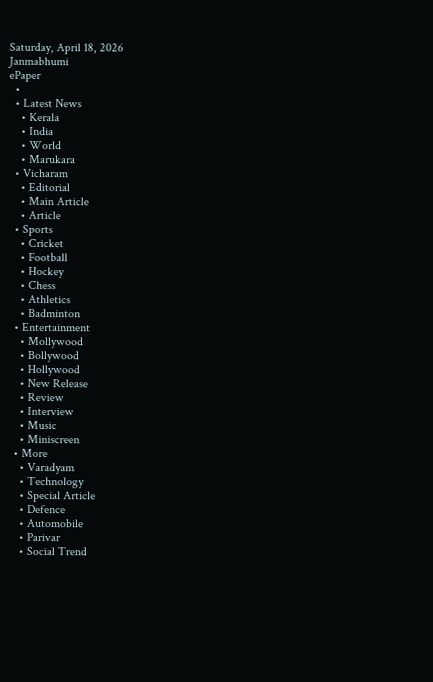Saturday, April 18, 2026
Janmabhumi
ePaper
  •
  • Latest News
    • Kerala
    • India
    • World
    • Marukara
  • Vicharam
    • Editorial
    • Main Article
    • Article
  • Sports
    • Cricket
    • Football
    • Hockey
    • Chess
    • Athletics
    • Badminton
  • Entertainment
    • Mollywood
    • Bollywood
    • Hollywood
    • New Release
    • Review
    • Interview
    • Music
    • Miniscreen
  • More
    • Varadyam
    • Technology
    • Special Article
    • Defence
    • Automobile
    • Parivar
    • Social Trend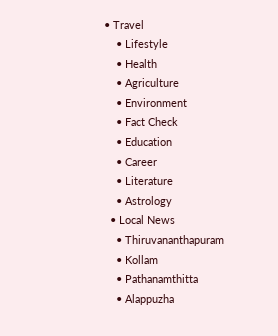• Travel
    • Lifestyle
    • Health
    • Agriculture
    • Environment
    • Fact Check
    • Education
    • Career
    • Literature
    • Astrology
  • Local News
    • Thiruvananthapuram
    • Kollam
    • Pathanamthitta
    • Alappuzha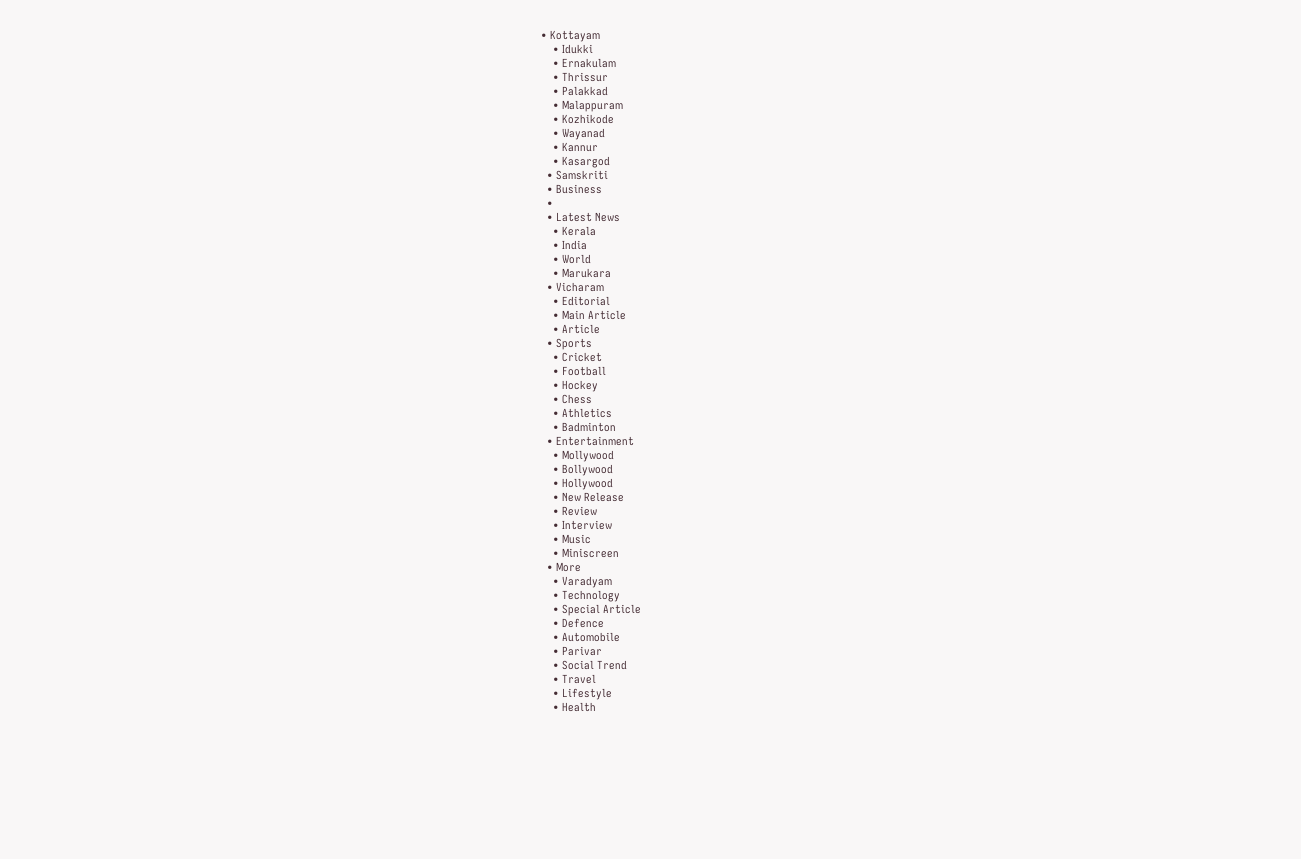• Kottayam
    • Idukki
    • Ernakulam
    • Thrissur
    • Palakkad
    • Malappuram
    • Kozhikode
    • Wayanad
    • Kannur
    • Kasargod
  • Samskriti
  • Business
  •
  • Latest News
    • Kerala
    • India
    • World
    • Marukara
  • Vicharam
    • Editorial
    • Main Article
    • Article
  • Sports
    • Cricket
    • Football
    • Hockey
    • Chess
    • Athletics
    • Badminton
  • Entertainment
    • Mollywood
    • Bollywood
    • Hollywood
    • New Release
    • Review
    • Interview
    • Music
    • Miniscreen
  • More
    • Varadyam
    • Technology
    • Special Article
    • Defence
    • Automobile
    • Parivar
    • Social Trend
    • Travel
    • Lifestyle
    • Health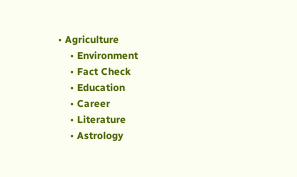• Agriculture
    • Environment
    • Fact Check
    • Education
    • Career
    • Literature
    • Astrology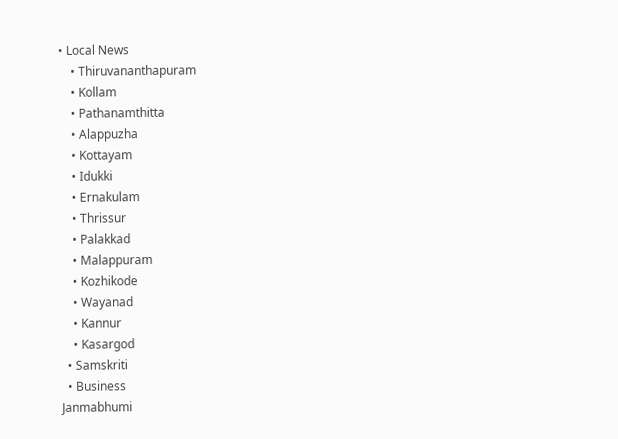• Local News
    • Thiruvananthapuram
    • Kollam
    • Pathanamthitta
    • Alappuzha
    • Kottayam
    • Idukki
    • Ernakulam
    • Thrissur
    • Palakkad
    • Malappuram
    • Kozhikode
    • Wayanad
    • Kannur
    • Kasargod
  • Samskriti
  • Business
Janmabhumi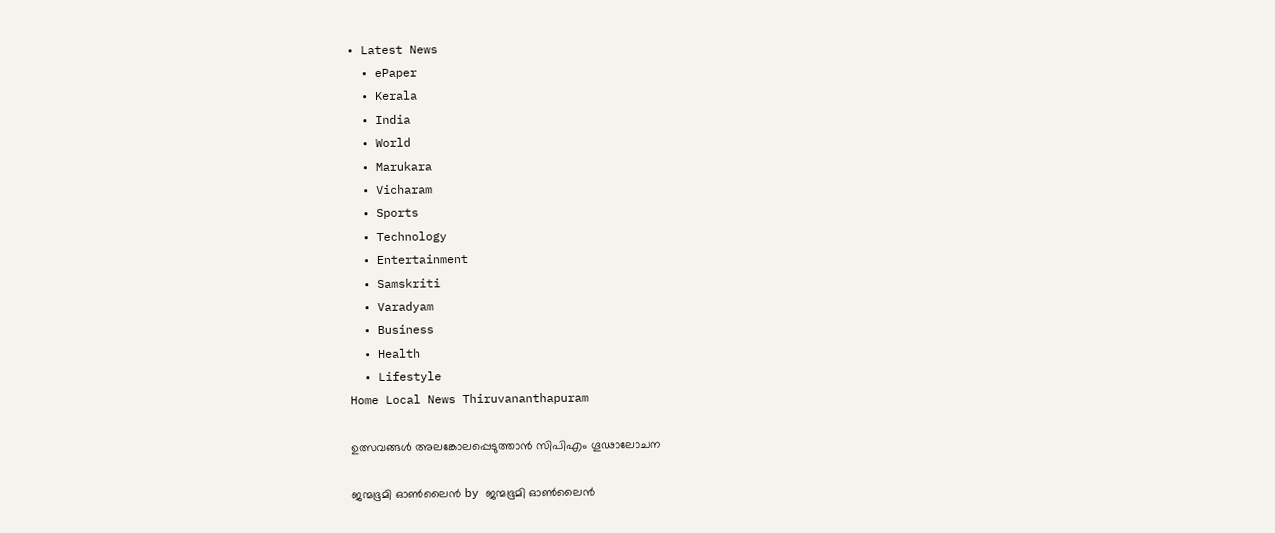• Latest News
  • ePaper
  • Kerala
  • India
  • World
  • Marukara
  • Vicharam
  • Sports
  • Technology
  • Entertainment
  • Samskriti
  • Varadyam
  • Business
  • Health
  • Lifestyle
Home Local News Thiruvananthapuram

ഉത്സവങ്ങള്‍ അലങ്കോലപ്പെടുത്താന്‍ സിപിഎം ഗൂഢാലോചന

ജന്മഭൂമി ഓണ്‍ലൈന്‍ by ജന്മഭൂമി ഓണ്‍ലൈന്‍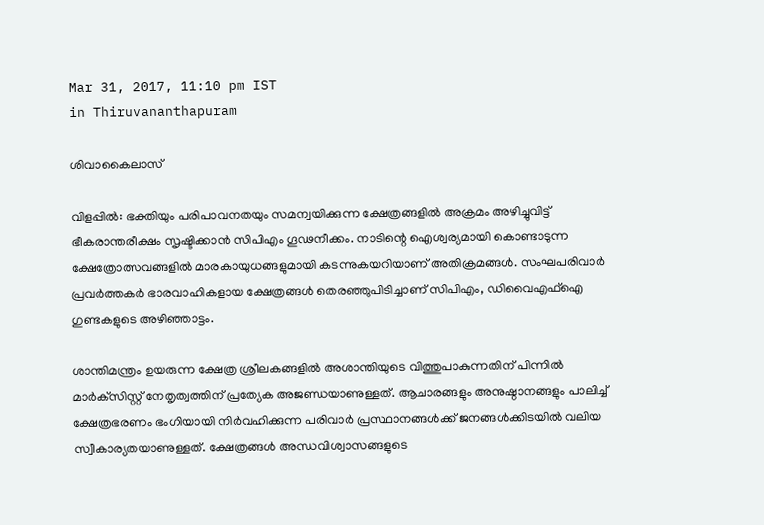Mar 31, 2017, 11:10 pm IST
in Thiruvananthapuram

ശിവാകൈലാസ്

വിളപ്പില്‍: ഭക്തിയും പരിപാവനതയും സമന്വയിക്കുന്ന ക്ഷേത്രങ്ങളില്‍ അക്രമം അഴിച്ചുവിട്ട് ഭീകരാന്തരീക്ഷം സൃഷ്ടിക്കാന്‍ സിപിഎം ഗൂഢനീക്കം. നാടിന്റെ ഐശ്വര്യമായി കൊണ്ടാടുന്ന ക്ഷേത്രോത്സവങ്ങളില്‍ മാരകായുധങ്ങളുമായി കടന്നുകയറിയാണ് അതിക്രമങ്ങള്‍. സംഘപരിവാര്‍ പ്രവര്‍ത്തകര്‍ ഭാരവാഹികളായ ക്ഷേത്രങ്ങള്‍ തെരഞ്ഞുപിടിച്ചാണ് സിപിഎം, ഡിവൈഎഫ്‌ഐ ഗുണ്ടകളുടെ അഴിഞ്ഞാട്ടം.

ശാന്തിമന്ത്രം ഉയരുന്ന ക്ഷേത്ര ശ്രീലകങ്ങളില്‍ അശാന്തിയുടെ വിത്തുപാകുന്നതിന് പിന്നില്‍ മാര്‍ക്‌സിസ്റ്റ് നേതൃത്വത്തിന് പ്രത്യേക അജണ്ഡയാണുള്ളത്. ആചാരങ്ങളും അനുഷ്ഠാനങ്ങളും പാലിച്ച് ക്ഷേത്രഭരണം ഭംഗിയായി നിര്‍വഹിക്കുന്ന പരിവാര്‍ പ്രസ്ഥാനങ്ങള്‍ക്ക് ജനങ്ങള്‍ക്കിടയില്‍ വലിയ സ്വീകാര്യതയാണുള്ളത്. ക്ഷേത്രങ്ങള്‍ അന്ധവിശ്വാസങ്ങളുടെ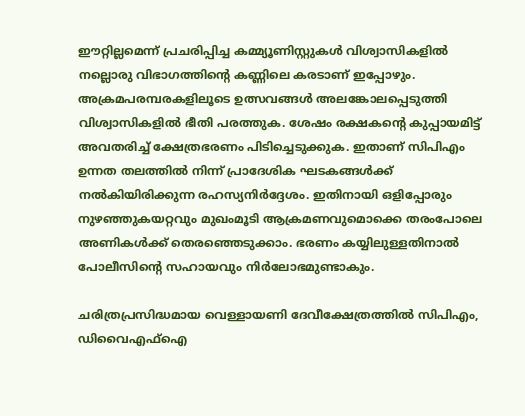ഈറ്റില്ലമെന്ന് പ്രചരിപ്പിച്ച കമ്മ്യൂണിസ്റ്റുകള്‍ വിശ്വാസികളില്‍ നല്ലൊരു വിഭാഗത്തിന്റെ കണ്ണിലെ കരടാണ് ഇപ്പോഴും. അക്രമപരമ്പരകളിലൂടെ ഉത്സവങ്ങള്‍ അലങ്കോലപ്പെടുത്തി വിശ്വാസികളില്‍ ഭീതി പരത്തുക. ശേഷം രക്ഷകന്റെ കുപ്പായമിട്ട് അവതരിച്ച് ക്ഷേത്രഭരണം പിടിച്ചെടുക്കുക. ഇതാണ് സിപിഎം ഉന്നത തലത്തില്‍ നിന്ന് പ്രാദേശിക ഘടകങ്ങള്‍ക്ക് നല്‍കിയിരിക്കുന്ന രഹസ്യനിര്‍ദ്ദേശം. ഇതിനായി ഒളിപ്പോരും നുഴഞ്ഞുകയറ്റവും മുഖംമൂടി ആക്രമണവുമൊക്കെ തരംപോലെ അണികള്‍ക്ക് തെരഞ്ഞെടുക്കാം. ഭരണം കയ്യിലുള്ളതിനാല്‍ പോലീസിന്റെ സഹായവും നിര്‍ലോഭമുണ്ടാകും.

ചരിത്രപ്രസിദ്ധമായ വെള്ളായണി ദേവീക്ഷേത്രത്തില്‍ സിപിഎം, ഡിവൈഎഫ്‌ഐ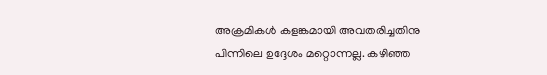അക്രമികള്‍ കളങ്കമായി അവതരിച്ചതിനു പിന്നിലെ ഉദ്ദേശം മറ്റൊന്നല്ല. കഴിഞ്ഞ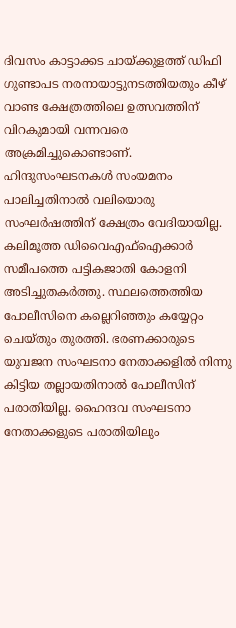ദിവസം കാട്ടാക്കട ചായ്‌ക്കുളത്ത് ഡിഫി ഗുണ്ടാപട നരനായാട്ടുനടത്തിയതും കീഴ് വാണ്ട ക്ഷേത്രത്തിലെ ഉത്സവത്തിന് വിറകുമായി വന്നവരെ അക്രമിച്ചുകൊണ്ടാണ്. ഹിന്ദുസംഘടനകള്‍ സംയമനം പാലിച്ചതിനാല്‍ വലിയൊരു സംഘര്‍ഷത്തിന് ക്ഷേത്രം വേദിയായില്ല. കലിമൂത്ത ഡിവൈഎഫ്‌ഐക്കാര്‍ സമീപത്തെ പട്ടികജാതി കോളനി അടിച്ചുതകര്‍ത്തു. സ്ഥലത്തെത്തിയ പോലീസിനെ കല്ലെറിഞ്ഞും കയ്യേറ്റം ചെയ്തും തുരത്തി. ഭരണക്കാരുടെ യുവജന സംഘടനാ നേതാക്കളില്‍ നിന്നു കിട്ടിയ തല്ലായതിനാല്‍ പോലീസിന് പരാതിയില്ല. ഹൈന്ദവ സംഘടനാ നേതാക്കളുടെ പരാതിയിലും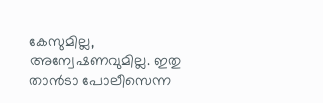കേസുമില്ല, അന്വേഷണവുമില്ല. ഇതു താന്‍ടാ പോലീസെന്ന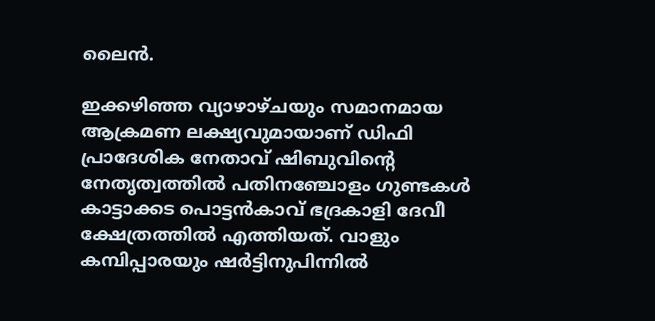ലൈന്‍.

ഇക്കഴിഞ്ഞ വ്യാഴാഴ്ചയും സമാനമായ ആക്രമണ ലക്ഷ്യവുമായാണ് ഡിഫി പ്രാദേശിക നേതാവ് ഷിബുവിന്റെ നേതൃത്വത്തില്‍ പതിനഞ്ചോളം ഗുണ്ടകള്‍ കാട്ടാക്കട പൊട്ടന്‍കാവ് ഭദ്രകാളി ദേവീ ക്ഷേത്രത്തില്‍ എത്തിയത്. വാളും കമ്പിപ്പാരയും ഷര്‍ട്ടിനുപിന്നില്‍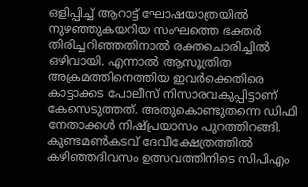ഒളിപ്പിച്ച് ആറാട്ട് ഘോഷയാത്രയില്‍ നുഴഞ്ഞുകയറിയ സംഘത്തെ ഭക്തര്‍ തിരിച്ചറിഞ്ഞതിനാല്‍ രക്തചൊരിച്ചില്‍ ഒഴിവായി. എന്നാല്‍ ആസൂത്രിത അക്രമത്തിനെത്തിയ ഇവര്‍ക്കെതിരെ കാട്ടാക്കട പോലീസ് നിസാരവകുപ്പിട്ടാണ് കേസെടുത്തത്. അതുകൊണ്ടുതന്നെ ഡിഫി നേതാക്കള്‍ നിഷ്പ്രയാസം പുറത്തിറങ്ങി. കുണ്ടമണ്‍കടവ് ദേവീക്ഷേത്രത്തില്‍ കഴിഞ്ഞദിവസം ഉത്സവത്തിനിടെ സിപിഎം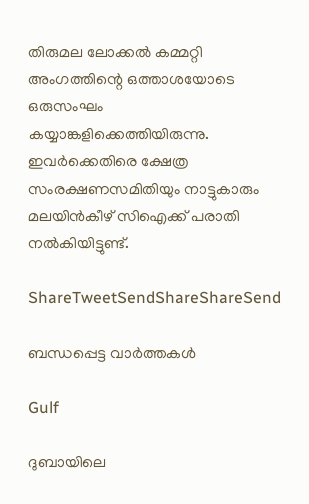തിരുമല ലോക്കല്‍ കമ്മറ്റി അംഗത്തിന്റെ ഒത്താശയോടെ ഒരുസംഘം കയ്യാങ്കളിക്കെത്തിയിരുന്നു. ഇവര്‍ക്കെതിരെ ക്ഷേത്ര സംരക്ഷണസമിതിയും നാട്ടുകാരും മലയിന്‍കീഴ് സിഐക്ക് പരാതി നല്‍കിയിട്ടുണ്ട്.

ShareTweetSendShareShareSend

ബന്ധപ്പെട്ട വാര്‍ത്തകള്‍

Gulf

ദുബായിലെ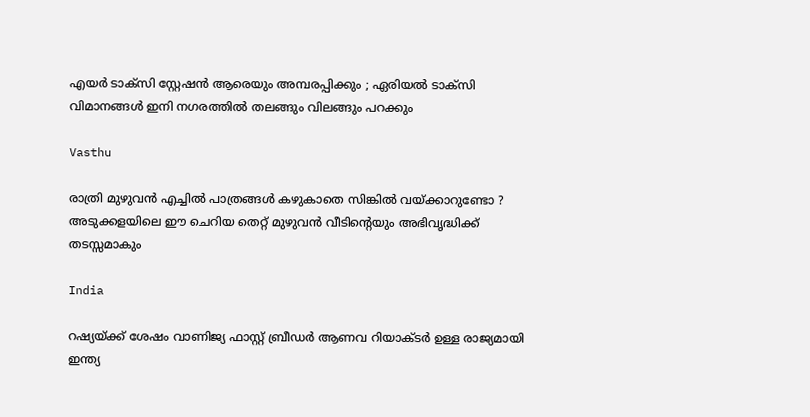എയർ ടാക്സി സ്റ്റേഷൻ ആരെയും അമ്പരപ്പിക്കും ; ഏരിയൽ ടാക്സി വിമാനങ്ങൾ ഇനി നഗരത്തിൽ തലങ്ങും വിലങ്ങും പറക്കും

Vasthu

രാത്രി മുഴുവൻ എച്ചിൽ പാത്രങ്ങൾ കഴുകാതെ സിങ്കിൽ വയ്‌ക്കാറുണ്ടോ ? അടുക്കളയിലെ ഈ ചെറിയ തെറ്റ് മുഴുവൻ വീടിന്റെയും അഭിവൃദ്ധിക്ക് തടസ്സമാകും

India

റഷ്യയ്‌ക്ക് ശേഷം വാണിജ്യ ഫാസ്റ്റ് ബ്രീഡര്‍ ആണവ റിയാക്ടര്‍ ഉള്ള രാജ്യമായി ഇന്ത്യ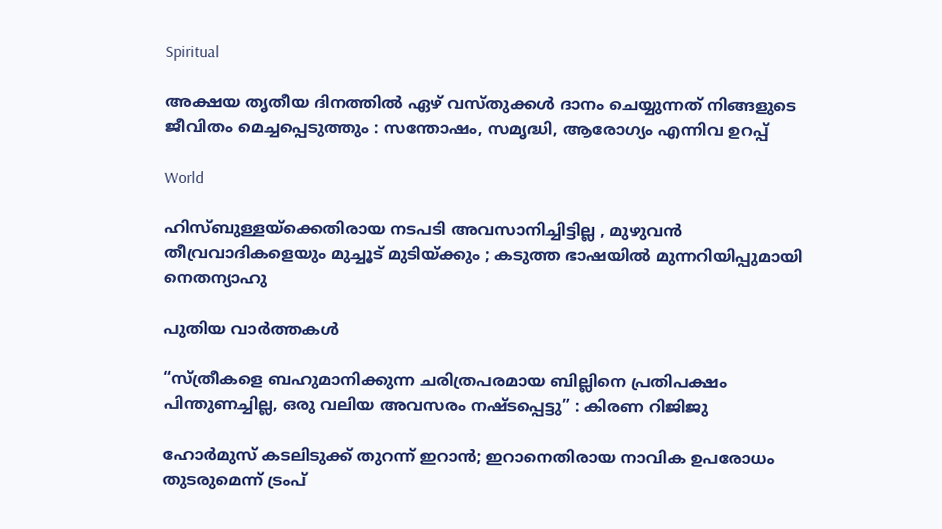Spiritual

അക്ഷയ തൃതീയ ദിനത്തിൽ ഏഴ് വസ്തുക്കൾ ദാനം ചെയ്യുന്നത് നിങ്ങളുടെ ജീവിതം മെച്ചപ്പെടുത്തും : സന്തോഷം, സമൃദ്ധി, ആരോഗ്യം എന്നിവ ഉറപ്പ്

World

ഹിസ്ബുള്ളയ്‌ക്കെതിരായ നടപടി അവസാനിച്ചിട്ടില്ല , മുഴുവൻ തീവ്രവാദികളെയും മുച്ചൂട് മുടിയ്‌ക്കും ; കടുത്ത ഭാഷയിൽ മുന്നറിയിപ്പുമായി നെതന്യാഹു

പുതിയ വാര്‍ത്തകള്‍

“സ്ത്രീകളെ ബഹുമാനിക്കുന്ന ചരിത്രപരമായ ബില്ലിനെ പ്രതിപക്ഷം പിന്തുണച്ചില്ല, ഒരു വലിയ അവസരം നഷ്ടപ്പെട്ടു” : കിരണ റിജിജു

ഹോര്‍മുസ് കടലിടുക്ക് തുറന്ന് ഇറാന്‍; ഇറാനെതിരായ നാവിക ഉപരോധം തുടരുമെന്ന് ട്രംപ്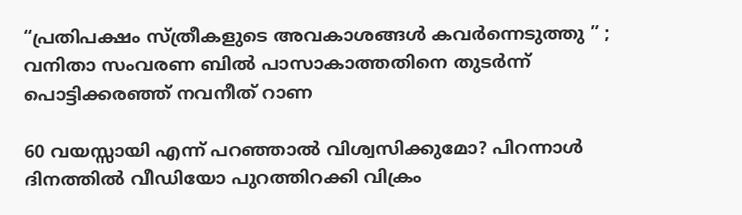“പ്രതിപക്ഷം സ്ത്രീകളുടെ അവകാശങ്ങൾ കവർന്നെടുത്തു ” ;  വനിതാ സംവരണ ബിൽ പാസാകാത്തതിനെ തുടർന്ന് പൊട്ടിക്കരഞ്ഞ് നവനീത് റാണ

60 വയസ്സായി എന്ന് പറഞ്ഞാൽ വിശ്വസിക്കുമോ? പിറന്നാൾ ദിനത്തിൽ വീഡിയോ പുറത്തിറക്കി വിക്രം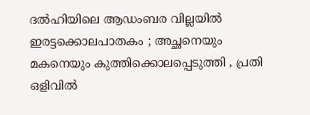ദൽഹിയിലെ ആഡംബര വില്ലയിൽ ഇരട്ടക്കൊലപാതകം ; അച്ഛനെയും മകനെയും കുത്തിക്കൊലപ്പെടുത്തി , പ്രതി ഒളിവിൽ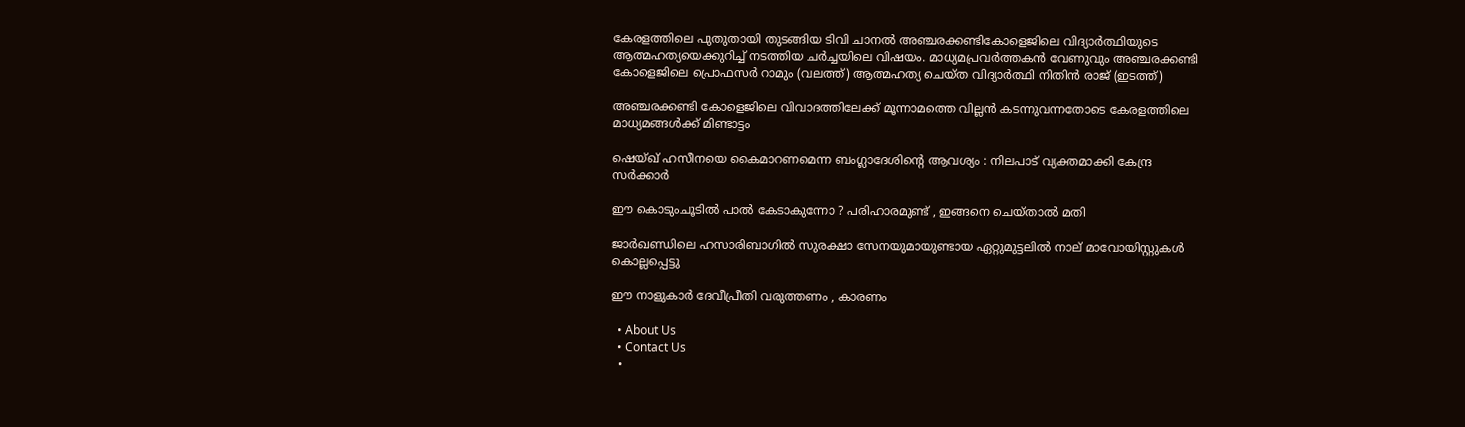കേരളത്തിലെ പുതുതായി തുടങ്ങിയ ടിവി ചാനല്‍ അഞ്ചരക്കണ്ടികോളെജിലെ വിദ്യാര്‍ത്ഥിയുടെ ആത്മഹത്യയെക്കുറിച്ച് നടത്തിയ ചര്‍ച്ചയിലെ വിഷയം. മാധ്യമപ്രവര്‍ത്തകന്‍ വേണുവും അഞ്ചരക്കണ്ടി കോളെജിലെ പ്രൊഫസര്‍ റാമും (വലത്ത്) ആത്മഹത്യ ചെയ്ത വിദ്യാര്‍ത്ഥി നിതിന്‍ രാജ് (ഇടത്ത്)

അഞ്ചരക്കണ്ടി കോളെജിലെ വിവാദത്തിലേക്ക് മൂന്നാമത്തെ വില്ലന്‍ കടന്നുവന്നതോടെ കേരളത്തിലെ മാധ്യമങ്ങള്‍ക്ക് മിണ്ടാട്ടം

ഷെയ്ഖ് ഹസീനയെ കൈമാറണമെന്ന ബംഗ്ലാദേശിന്റെ ആവശ്യം : നിലപാട് വ്യക്തമാക്കി കേന്ദ്ര സർക്കാർ

ഈ കൊടുംചൂടിൽ പാൽ കേടാകുന്നോ ? പരിഹാരമുണ്ട് , ഇങ്ങനെ ചെയ്താൽ മതി

ജാർഖണ്ഡിലെ ഹസാരിബാഗിൽ സുരക്ഷാ സേനയുമായുണ്ടായ ഏറ്റുമുട്ടലിൽ നാല് മാവോയിസ്റ്റുകൾ കൊല്ലപ്പെട്ടു

ഈ നാളുകാർ ദേവീപ്രീതി വരുത്തണം , കാരണം

  • About Us
  • Contact Us
  •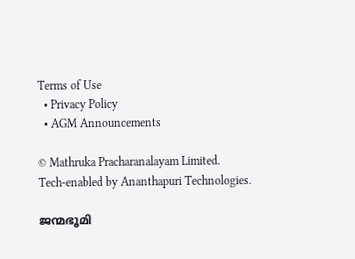Terms of Use
  • Privacy Policy
  • AGM Announcements

© Mathruka Pracharanalayam Limited.
Tech-enabled by Ananthapuri Technologies.

ജന്മഭൂമി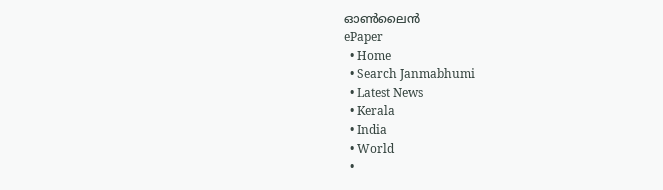ഓണ്‍ലൈന്‍
ePaper
  • Home
  • Search Janmabhumi
  • Latest News
  • Kerala
  • India
  • World
  •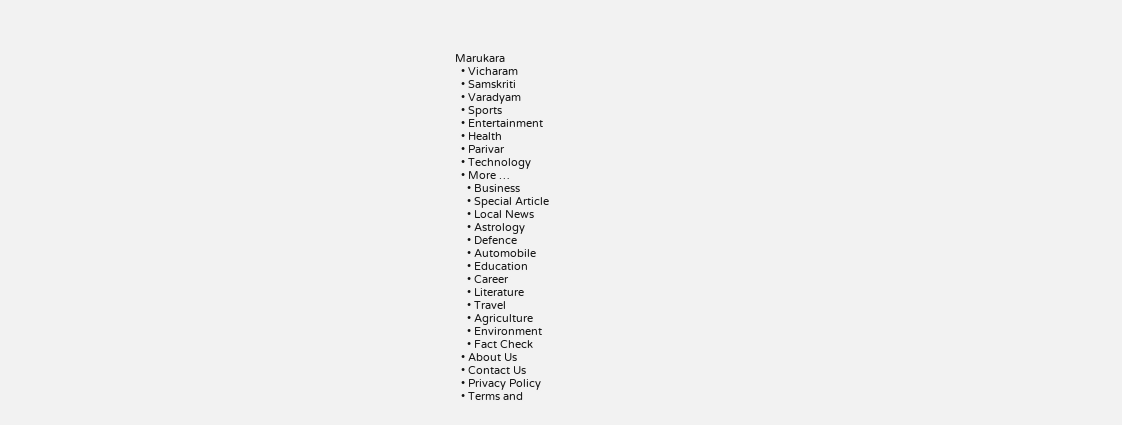Marukara
  • Vicharam
  • Samskriti
  • Varadyam
  • Sports
  • Entertainment
  • Health
  • Parivar
  • Technology
  • More …
    • Business
    • Special Article
    • Local News
    • Astrology
    • Defence
    • Automobile
    • Education
    • Career
    • Literature
    • Travel
    • Agriculture
    • Environment
    • Fact Check
  • About Us
  • Contact Us
  • Privacy Policy
  • Terms and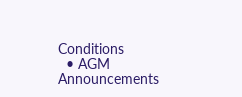Conditions
  • AGM Announcements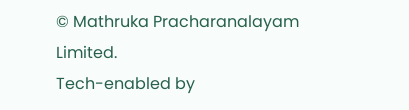© Mathruka Pracharanalayam Limited.
Tech-enabled by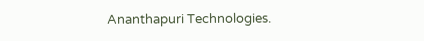Ananthapuri Technologies.